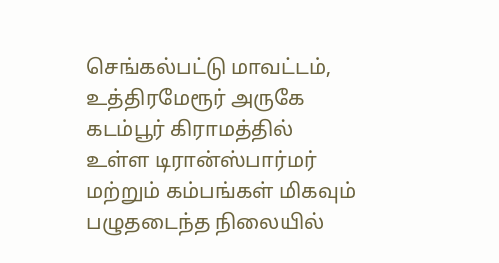செங்கல்பட்டு மாவட்டம், உத்திரமேரூர் அருகே கடம்பூர் கிராமத்தில் உள்ள டிரான்ஸ்பார்மர் மற்றும் கம்பங்கள் மிகவும் பழுதடைந்த நிலையில்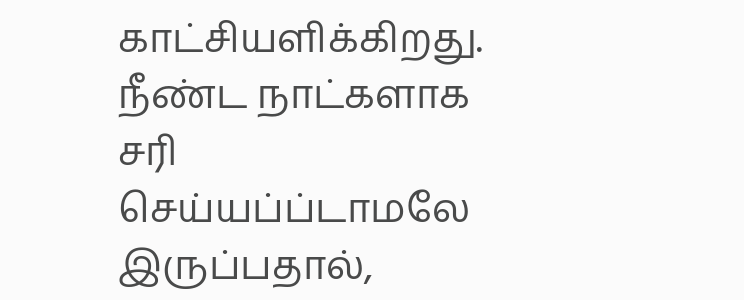காட்சியளிக்கிறது. நீண்ட நாட்களாக சரி செய்யப்ப்டாமலே இருப்பதால்,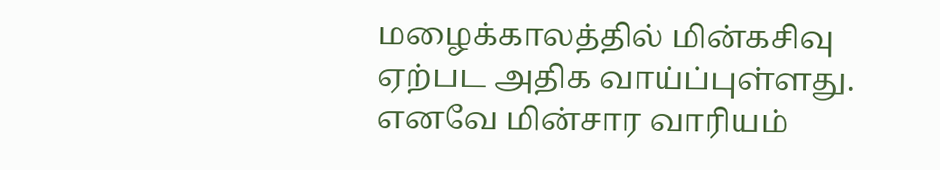மழைக்காலத்தில் மின்கசிவு ஏற்பட அதிக வாய்ப்புள்ளது. எனவே மின்சார வாரியம்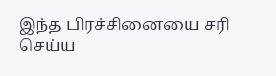இந்த பிரச்சினையை சரி செய்ய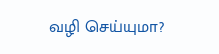வழி செய்யுமா?